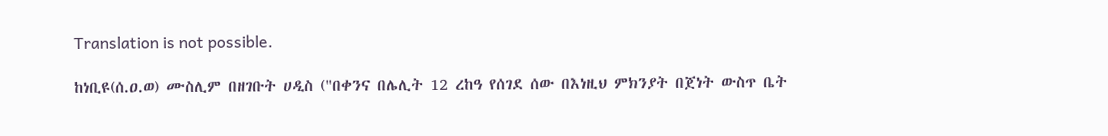Translation is not possible.

ከነቢዩ(ሰ.ዐ.ወ) ሙስሊም በዘገቡት ሀዲስ ("በቀንና በሌሊት 12 ረከዓ የሰገደ ሰው በእነዚህ ምክንያት በጀነት ውስጥ ቤት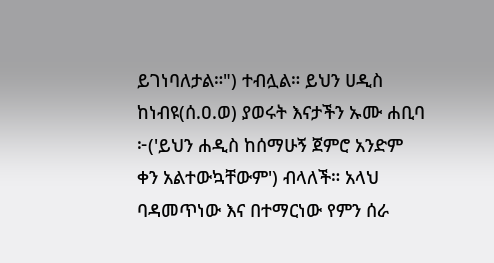ይገነባለታል።") ተብሏል። ይህን ሀዲስ ከነብዩ(ሰ.ዐ.ወ) ያወሩት እናታችን ኡሙ ሐቢባ ፦('ይህን ሐዲስ ከሰማሁኝ ጀምሮ አንድም ቀን አልተውኳቸውም') ብላለች። አላህ ባዳመጥነው እና በተማርነው የምን ሰራ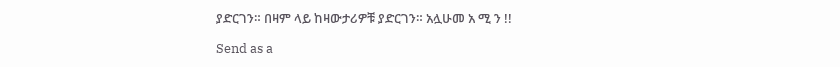ያድርገን። በዛም ላይ ከዛውታሪዎቹ ያድርገን። አሏሁመ አ ሚ ን !!

Send as a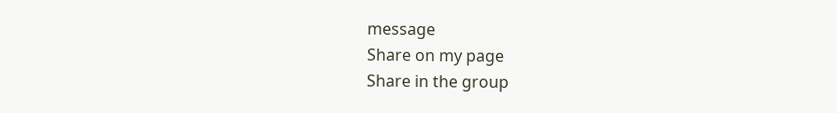message
Share on my page
Share in the group